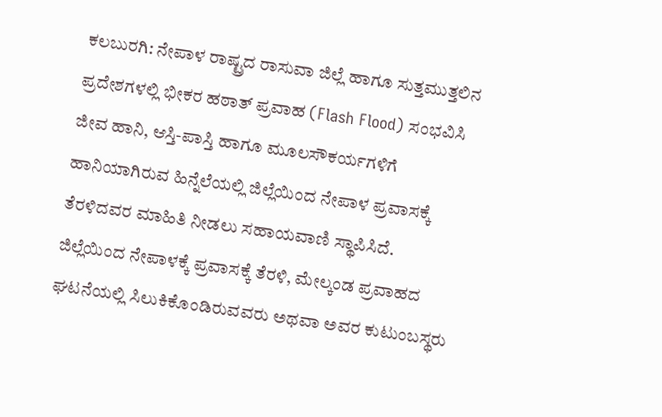ಕಲಬುರಗಿ: ನೇಪಾಳ ರಾಷ್ಟ್ರದ ರಾಸುವಾ ಜಿಲ್ಲೆ ಹಾಗೂ ಸುತ್ತಮುತ್ತಲಿನ ಪ್ರದೇಶಗಳಲ್ಲಿ ಭೀಕರ ಹಠಾತ್ ಪ್ರವಾಹ (Flash Flood) ಸಂಭವಿಸಿ ಜೀವ ಹಾನಿ, ಆಸ್ತಿ-ಪಾಸ್ತಿ ಹಾಗೂ ಮೂಲಸೌಕರ್ಯಗಳಿಗೆ ಹಾನಿಯಾಗಿರುವ ಹಿನ್ನೆಲೆಯಲ್ಲಿ ಜಿಲ್ಲೆಯಿಂದ ನೇಪಾಳ ಪ್ರವಾಸಕ್ಕೆ ತೆರಳಿದವರ ಮಾಹಿತಿ ನೀಡಲು ಸಹಾಯವಾಣಿ ಸ್ಥಾಪಿಸಿದೆ.
ಜಿಲ್ಲೆಯಿಂದ ನೇಪಾಳಕ್ಕೆ ಪ್ರವಾಸಕ್ಕೆ ತೆರಳಿ, ಮೇಲ್ಕಂಡ ಪ್ರವಾಹದ ಘಟನೆಯಲ್ಲಿ ಸಿಲುಕಿಕೊಂಡಿರುವವರು ಅಥವಾ ಅವರ ಕುಟುಂಬಸ್ಥರು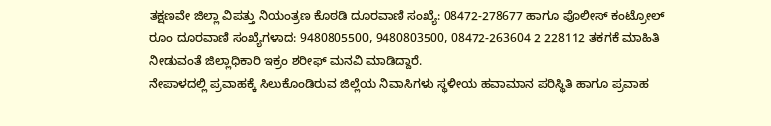ತಕ್ಷಣವೇ ಜಿಲ್ಲಾ ವಿಪತ್ತು ನಿಯಂತ್ರಣ ಕೊಠಡಿ ದೂರವಾಣಿ ಸಂಖ್ಯೆ: 08472-278677 ಹಾಗೂ ಪೊಲೀಸ್ ಕಂಟ್ರೋಲ್ ರೂಂ ದೂರವಾಣಿ ಸಂಖ್ಯೆಗಳಾದ: 9480805500, 9480803500, 08472-263604 2 228112 ತಕಗಕೆ ಮಾಹಿತಿ ನೀಡುವಂತೆ ಜಿಲ್ಲಾಧಿಕಾರಿ ಇಕ್ರಂ ಶರೀಫ್ ಮನವಿ ಮಾಡಿದ್ದಾರೆ.
ನೇಪಾಳದಲ್ಲಿ ಪ್ರವಾಹಕ್ಕೆ ಸಿಲುಕೊಂಡಿರುವ ಜಿಲ್ಲೆಯ ನಿವಾಸಿಗಳು ಸ್ಥಳೀಯ ಹವಾಮಾನ ಪರಿಸ್ಥಿತಿ ಹಾಗೂ ಪ್ರವಾಹ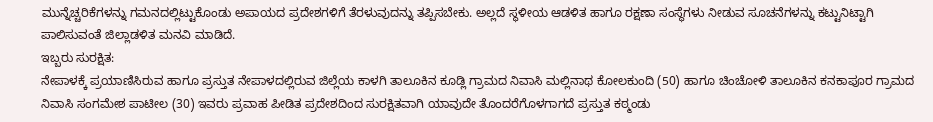ಮುನ್ನೆಚ್ಚರಿಕೆಗಳನ್ನು ಗಮನದಲ್ಲಿಟ್ಟುಕೊಂಡು ಅಪಾಯದ ಪ್ರದೇಶಗಳಿಗೆ ತೆರಳುವುದನ್ನು ತಪ್ಪಿಸಬೇಕು. ಅಲ್ಲದೆ ಸ್ಥಳೀಯ ಆಡಳಿತ ಹಾಗೂ ರಕ್ಷಣಾ ಸಂಸ್ಥೆಗಳು ನೀಡುವ ಸೂಚನೆಗಳನ್ನು ಕಟ್ಟುನಿಟ್ಟಾಗಿ ಪಾಲಿಸುವಂತೆ ಜಿಲ್ಲಾಡಳಿತ ಮನವಿ ಮಾಡಿದೆ.
ಇಬ್ಬರು ಸುರಕ್ಷಿತ:
ನೇಪಾಳಕ್ಕೆ ಪ್ರಯಾಣಿಸಿರುವ ಹಾಗೂ ಪ್ರಸ್ತುತ ನೇಪಾಳದಲ್ಲಿರುವ ಜಿಲ್ಲೆಯ ಕಾಳಗಿ ತಾಲೂಕಿನ ಕೂಡ್ಲಿ ಗ್ರಾಮದ ನಿವಾಸಿ ಮಲ್ಲಿನಾಥ ಕೋಲಕುಂದಿ (50) ಹಾಗೂ ಚಿಂಚೋಳಿ ತಾಲೂಕಿನ ಕನಕಾಪೂರ ಗ್ರಾಮದ ನಿವಾಸಿ ಸಂಗಮೇಶ ಪಾಟೀಲ (30) ಇವರು ಪ್ರವಾಹ ಪೀಡಿತ ಪ್ರದೇಶದಿಂದ ಸುರಕ್ಷಿತವಾಗಿ ಯಾವುದೇ ತೊಂದರೆಗೊಳಗಾಗದೆ ಪ್ರಸ್ತುತ ಕಠ್ಮಂಡು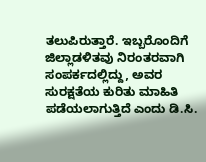ತಲುಪಿರುತ್ತಾರೆ. ಇಬ್ಬರೊಂದಿಗೆ ಜಿಲ್ಲಾಡಳಿತವು ನಿರಂತರವಾಗಿ ಸಂಪರ್ಕದಲ್ಲಿದ್ದು, ಅವರ ಸುರಕ್ಷತೆಯ ಕುರಿತು ಮಾಹಿತಿ ಪಡೆಯಲಾಗುತ್ತಿದೆ ಎಂದು ಡಿ.ಸಿ.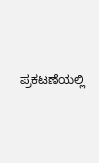ಪ್ರಕಟಣೆಯಲ್ಲಿ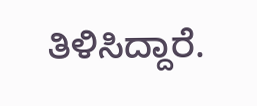ತಿಳಿಸಿದ್ದಾರೆ.